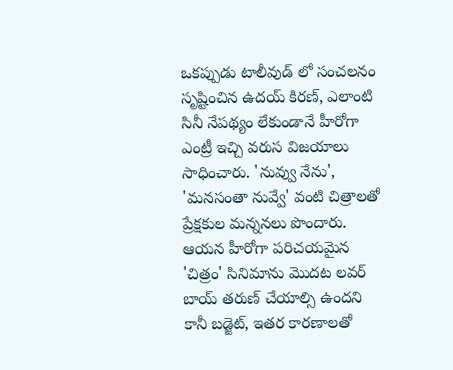ఒకప్పుడు టాలీవుడ్ లో సంచలనం సృష్టించిన ఉదయ్ కిరణ్, ఎలాంటి సినీ నేపథ్యం లేకుండానే హీరోగా ఎంట్రీ ఇచ్చి వరుస విజయాలు సాధించారు. 'నువ్వు నేను', 'మనసంతా నువ్వే' వంటి చిత్రాలతో ప్రేక్షకుల మన్ననలు పొందారు. ఆయన హీరోగా పరిచయమైన 'చిత్రం' సినిమాను మొదట లవర్ బాయ్ తరుణ్ చేయాల్సి ఉందని కానీ బడ్జెట్, ఇతర కారణాలతో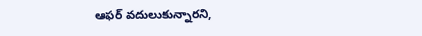ఆఫర్ వదులుకున్నారని,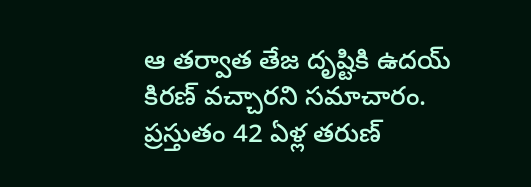ఆ తర్వాత తేజ దృష్టికి ఉదయ్ కిరణ్ వచ్చారని సమాచారం. ప్రస్తుతం 42 ఏళ్ల తరుణ్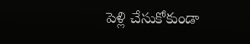పెళ్లి చేసుకోకుండా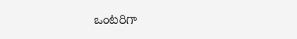ఒంటరిగా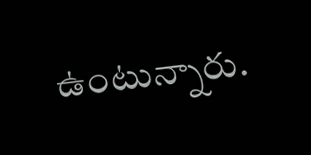ఉంటున్నారు.